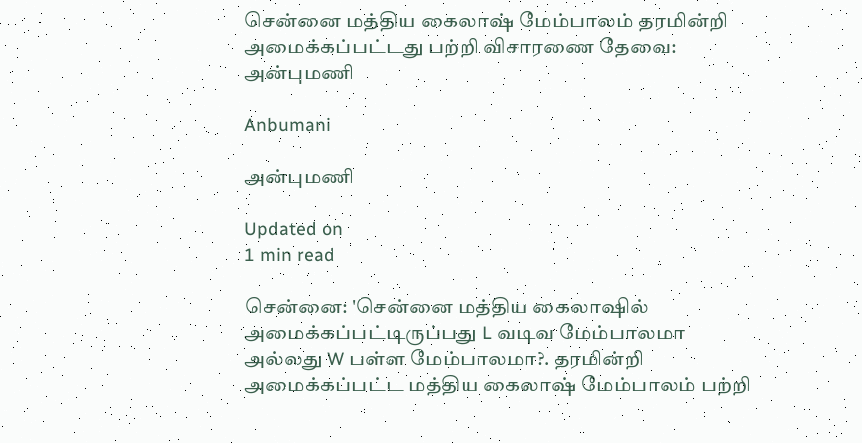சென்னை மத்திய கைலாஷ் மேம்பாலம் தரமின்றி அமைக்கப்பட்டது பற்றி விசாரணை தேவை: அன்புமணி

Anbumani

அன்புமணி

Updated on
1 min read

சென்னை: 'சென்னை மத்திய கைலாஷில் அமைக்கப்பட்டிருப்பது L வடிவ மேம்பாலமா அல்லது W பள்ள மேம்பாலமா?. தரமின்றி அமைக்கப்பட்ட மத்திய கைலாஷ் மேம்பாலம் பற்றி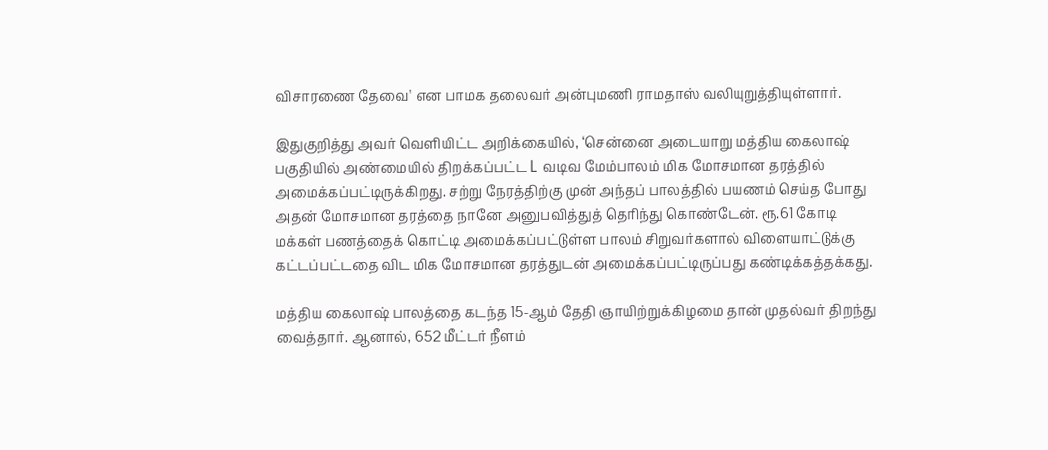விசாரணை தேவை' என பாமக தலைவர் அன்புமணி ராமதாஸ் வலியுறுத்தியுள்ளார்.

இதுகுறித்து அவர் வெளியிட்ட அறிக்கையில், ‘சென்னை அடையாறு மத்திய கைலாஷ் பகுதியில் அண்மையில் திறக்கப்பட்ட L வடிவ மேம்பாலம் மிக மோசமான தரத்தில் அமைக்கப்பட்டிருக்கிறது. சற்று நேரத்திற்கு முன் அந்தப் பாலத்தில் பயணம் செய்த போது அதன் மோசமான தரத்தை நானே அனுபவித்துத் தெரிந்து கொண்டேன். ரூ.61 கோடி மக்கள் பணத்தைக் கொட்டி அமைக்கப்பட்டுள்ள பாலம் சிறுவர்களால் விளையாட்டுக்கு கட்டப்பட்டதை விட மிக மோசமான தரத்துடன் அமைக்கப்பட்டிருப்பது கண்டிக்கத்தக்கது.

மத்திய கைலாஷ் பாலத்தை கடந்த 15-ஆம் தேதி ஞாயிற்றுக்கிழமை தான் முதல்வர் திறந்து வைத்தார். ஆனால், 652 மீட்டர் நீளம்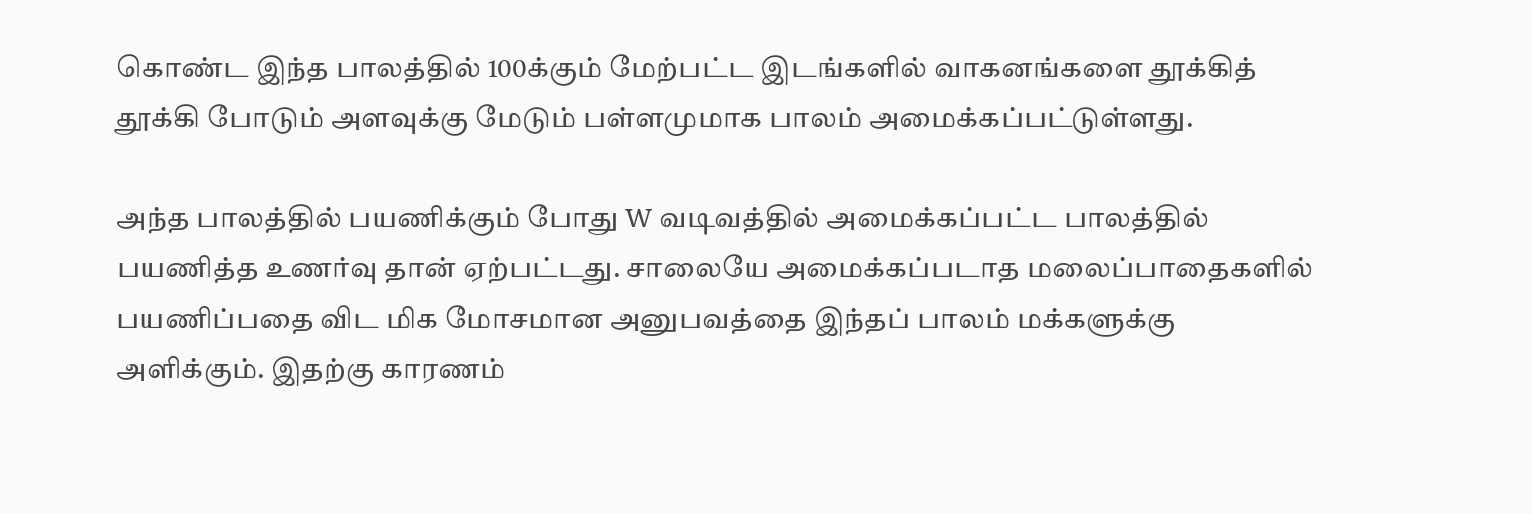கொண்ட இந்த பாலத்தில் 100க்கும் மேற்பட்ட இடங்களில் வாகனங்களை தூக்கித் தூக்கி போடும் அளவுக்கு மேடும் பள்ளமுமாக பாலம் அமைக்கப்பட்டுள்ளது.

அந்த பாலத்தில் பயணிக்கும் போது W வடிவத்தில் அமைக்கப்பட்ட பாலத்தில் பயணித்த உணர்வு தான் ஏற்பட்டது. சாலையே அமைக்கப்படாத மலைப்பாதைகளில் பயணிப்பதை விட மிக மோசமான அனுபவத்தை இந்தப் பாலம் மக்களுக்கு அளிக்கும். இதற்கு காரணம்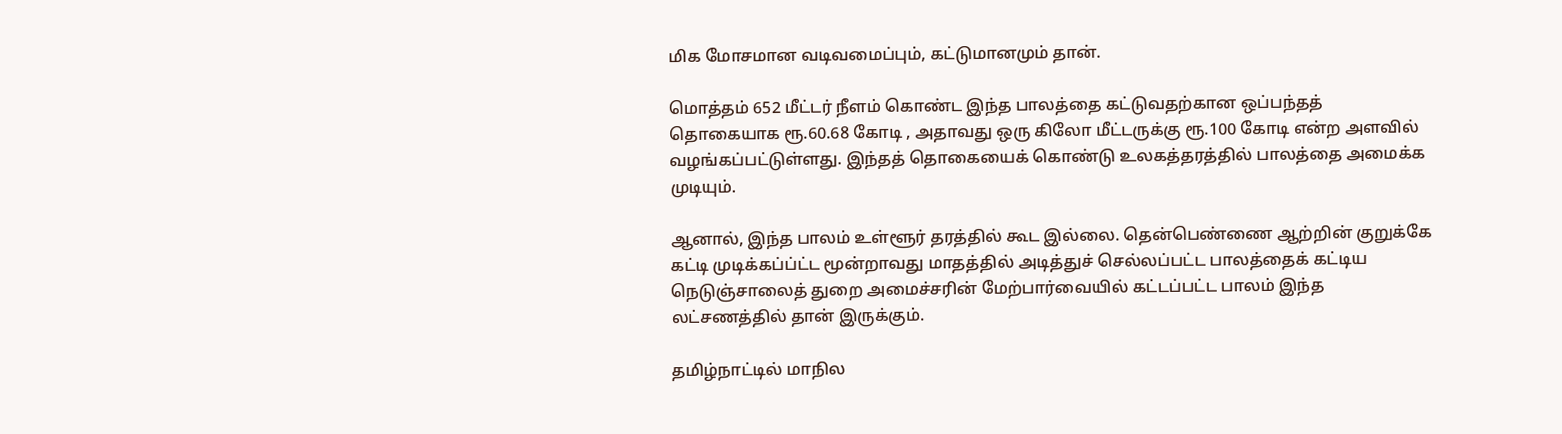மிக மோசமான வடிவமைப்பும், கட்டுமானமும் தான்.

மொத்தம் 652 மீட்டர் நீளம் கொண்ட இந்த பாலத்தை கட்டுவதற்கான ஒப்பந்தத் தொகையாக ரூ.60.68 கோடி , அதாவது ஒரு கிலோ மீட்டருக்கு ரூ.100 கோடி என்ற அளவில் வழங்கப்பட்டுள்ளது. இந்தத் தொகையைக் கொண்டு உலகத்தரத்தில் பாலத்தை அமைக்க முடியும்.

ஆனால், இந்த பாலம் உள்ளூர் தரத்தில் கூட இல்லை. தென்பெண்ணை ஆற்றின் குறுக்கே கட்டி முடிக்கப்ப்ட்ட மூன்றாவது மாதத்தில் அடித்துச் செல்லப்பட்ட பாலத்தைக் கட்டிய நெடுஞ்சாலைத் துறை அமைச்சரின் மேற்பார்வையில் கட்டப்பட்ட பாலம் இந்த லட்சணத்தில் தான் இருக்கும்.

தமிழ்நாட்டில் மாநில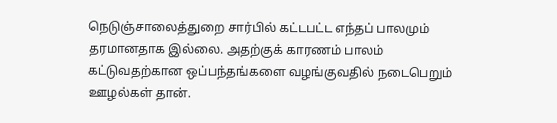நெடுஞ்சாலைத்துறை சார்பில் கட்டபட்ட எந்தப் பாலமும் தரமானதாக இல்லை. அதற்குக் காரணம் பாலம் கட்டுவதற்கான ஒப்பந்தங்களை வழங்குவதில் நடைபெறும் ஊழல்கள் தான்.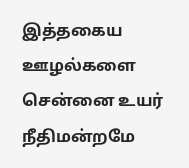இத்தகைய ஊழல்களை சென்னை உயர் நீதிமன்றமே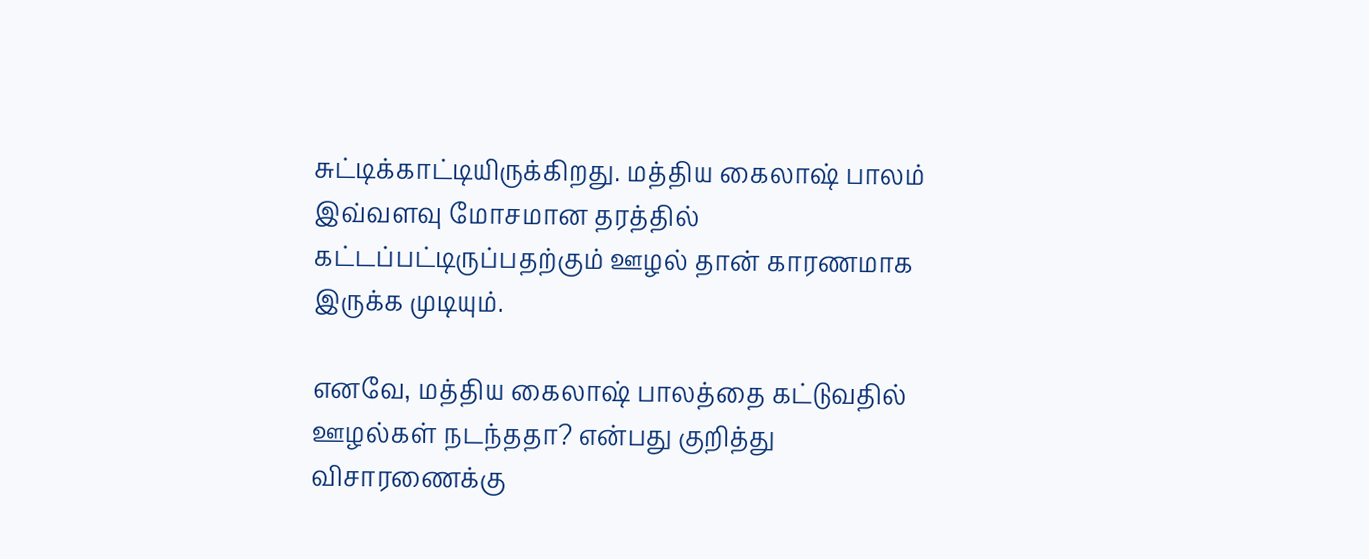சுட்டிக்காட்டியிருக்கிறது. மத்திய கைலாஷ் பாலம் இவ்வளவு மோசமான தரத்தில் கட்டப்பட்டிருப்பதற்கும் ஊழல் தான் காரணமாக இருக்க முடியும்.

எனவே, மத்திய கைலாஷ் பாலத்தை கட்டுவதில் ஊழல்கள் நடந்ததா? என்பது குறித்து விசாரணைக்கு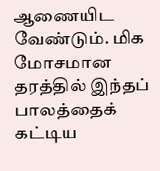ஆணையிட வேண்டும். மிக மோசமான தரத்தில் இந்தப் பாலத்தைக் கட்டிய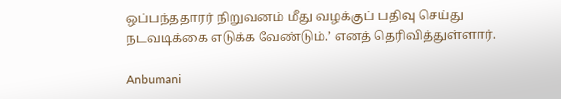ஒப்பந்ததாரர் நிறுவனம் மீது வழக்குப் பதிவு செய்து நடவடிக்கை எடுக்க வேண்டும்.’ எனத் தெரிவித்துள்ளார்.

Anbumani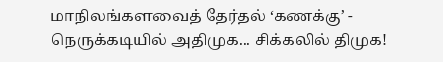மாநிலங்களவைத் தேர்தல் ‘கணக்கு’ - நெருக்கடியில் அதிமுக... சிக்கலில் திமுக!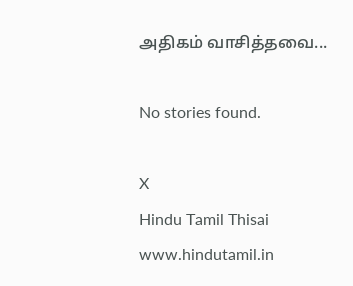அதிகம் வாசித்தவை...

No stories found.

X
Hindu Tamil Thisai
www.hindutamil.in